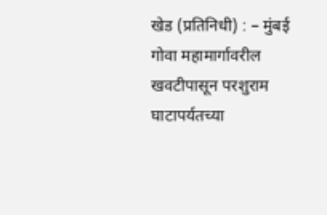खेड (प्रतिनिधी) : – मुंबई गोवा महामार्गावरील खवटीपासून परशुराम घाटापर्यतच्या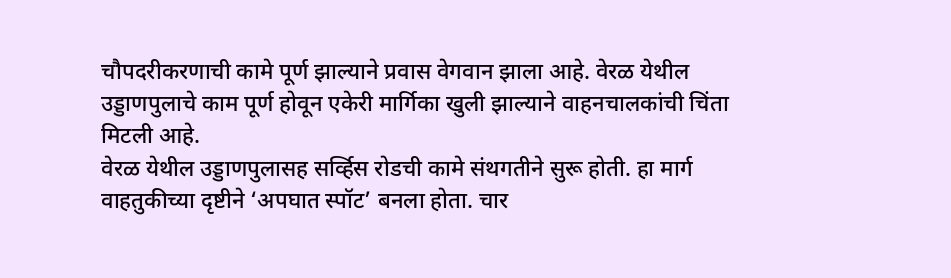चौपदरीकरणाची कामे पूर्ण झाल्याने प्रवास वेगवान झाला आहे. वेरळ येथील उड्डाणपुलाचे काम पूर्ण होवून एकेरी मार्गिका खुली झाल्याने वाहनचालकांची चिंता मिटली आहे.
वेरळ येथील उड्डाणपुलासह सर्व्हिस रोडची कामे संथगतीने सुरू होती. हा मार्ग वाहतुकीच्या दृष्टीने ‘अपघात स्पॉट’ बनला होता. चार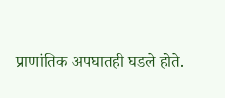प्राणांतिक अपघातही घडले होते.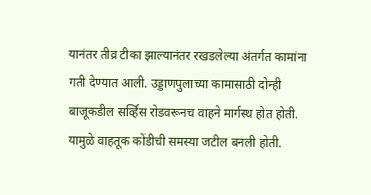यानंतर तीव्र टीका झाल्यानंतर रखडलेल्या अंतर्गत कामांना गती देण्यात आली. उड्डाणपुलाच्या कामासाठी दोन्ही बाजूकडील सर्व्हिस रोडवरूनच वाहने मार्गस्थ होत होती. यामुळे वाहतूक कोंडीची समस्या जटील बनली होती.